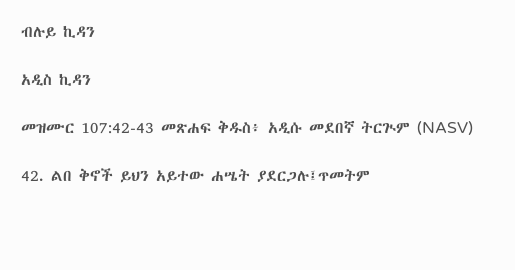ብሉይ ኪዳን

አዲስ ኪዳን

መዝሙር 107:42-43 መጽሐፍ ቅዱስ፥ አዲሱ መደበኛ ትርጒም (NASV)

42. ልበ ቅኖች ይህን አይተው ሐሤት ያደርጋሉ፤ጥመትም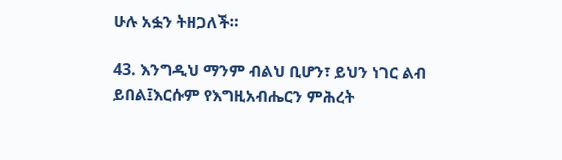ሁሉ አፏን ትዘጋለች።

43. እንግዲህ ማንም ብልህ ቢሆን፣ ይህን ነገር ልብ ይበል፤እርሱም የእግዚአብሔርን ምሕረት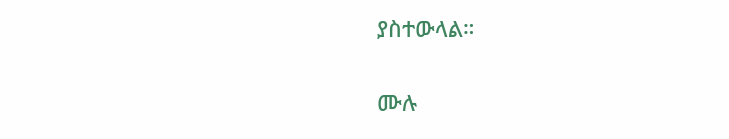ያስተውላል።

ሙሉ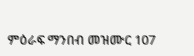ምዕራፍ ማንበብ መዝሙር 107